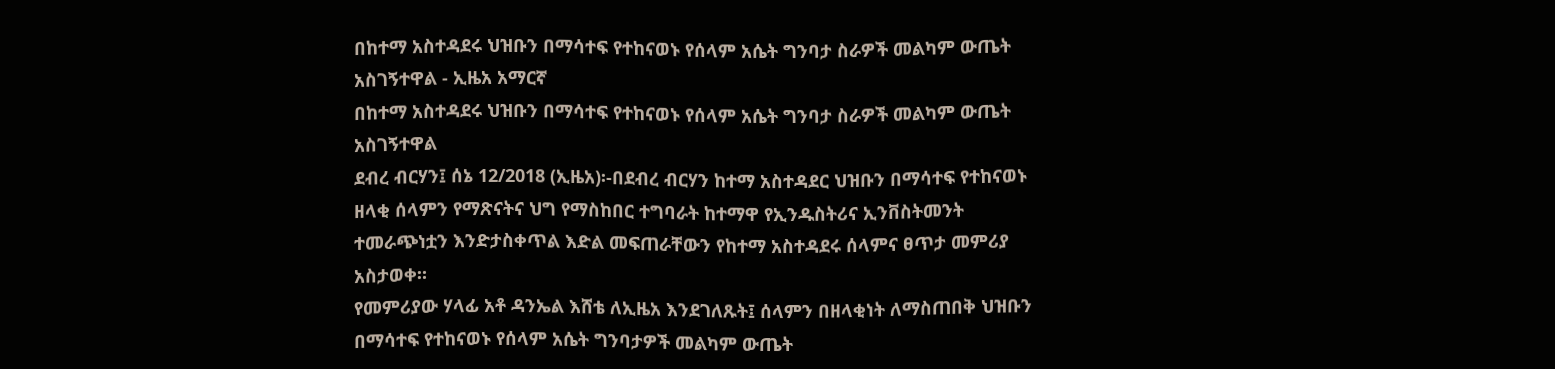በከተማ አስተዳደሩ ህዝቡን በማሳተፍ የተከናወኑ የሰላም አሴት ግንባታ ስራዎች መልካም ውጤት አስገኝተዋል - ኢዜአ አማርኛ
በከተማ አስተዳደሩ ህዝቡን በማሳተፍ የተከናወኑ የሰላም አሴት ግንባታ ስራዎች መልካም ውጤት አስገኝተዋል
ደብረ ብርሃን፤ ሰኔ 12/2018 (ኢዜአ)፡-በደብረ ብርሃን ከተማ አስተዳደር ህዝቡን በማሳተፍ የተከናወኑ ዘላቂ ሰላምን የማጽናትና ህግ የማስከበር ተግባራት ከተማዋ የኢንዱስትሪና ኢንቨስትመንት ተመራጭነቷን እንድታስቀጥል እድል መፍጠራቸውን የከተማ አስተዳደሩ ሰላምና ፀጥታ መምሪያ አስታወቀ።
የመምሪያው ሃላፊ አቶ ዳንኤል እሸቴ ለኢዜአ እንደገለጹት፤ ሰላምን በዘላቂነት ለማስጠበቅ ህዝቡን በማሳተፍ የተከናወኑ የሰላም አሴት ግንባታዎች መልካም ውጤት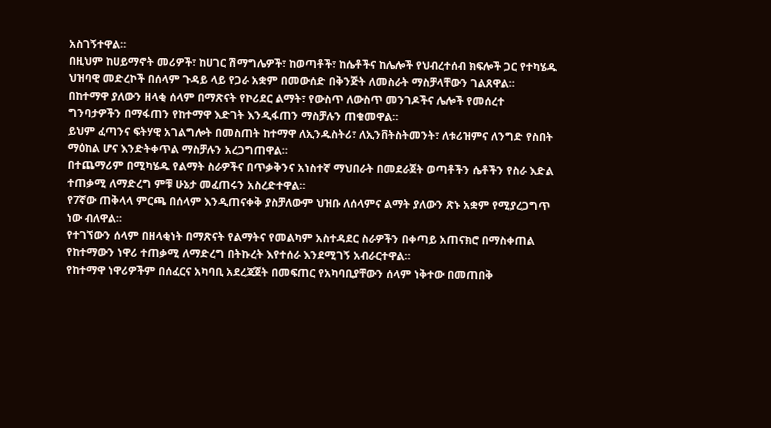አስገኝተዋል።
በዚህም ከሀይማኖት መሪዎች፣ ከሀገር ሽማግሌዎች፣ ከወጣቶች፣ ከሴቶችና ከሌሎች የህብረተሰብ ክፍሎች ጋር የተካሄዱ ህዝባዊ መድረኮች በሰላም ጉዳይ ላይ የጋራ አቋም በመውሰድ በቅንጅት ለመስራት ማስቻላቸውን ገልጸዋል።
በከተማዋ ያለውን ዘላቂ ሰላም በማጽናት የኮሪደር ልማት፣ የውስጥ ለውስጥ መንገዶችና ሌሎች የመሰረተ ግንባታዎችን በማፋጠን የከተማዋ እድገት እንዲፋጠን ማስቻሉን ጠቁመዋል።
ይህም ፈጣንና ፍትሃዊ አገልግሎት በመስጠት ከተማዋ ለኢንዱስትሪ፣ ለኢንቨትስትመንት፣ ለቱሪዝምና ለንግድ የስበት ማዕከል ሆና እንድትቀጥል ማስቻሉን አረጋግጠዋል።
በተጨማሪም በሚካሄዱ የልማት ስራዎችና በጥቃቅንና አነስተኛ ማህበራት በመደራጀት ወጣቶችን ሴቶችን የስራ እድል ተጠቃሚ ለማድረግ ምቹ ሁኔታ መፈጠሩን አስረድተዋል።
የ7ኛው ጠቅላላ ምርጫ በሰላም እንዲጠናቀቅ ያስቻለውም ህዝቡ ለሰላምና ልማት ያለውን ጽኑ አቋም የሚያረጋግጥ ነው ብለዋል።
የተገኘውን ሰላም በዘላቂነት በማጽናት የልማትና የመልካም አስተዳደር ስራዎችን በቀጣይ አጠናክሮ በማስቀጠል የከተማውን ነዋሪ ተጠቃሚ ለማድረግ በትኩረት እየተሰራ እንደሚገኝ አብራርተዋል።
የከተማዋ ነዋሪዎችም በሰፈርና አካባቢ አደረጃጀት በመፍጠር የአካባቢያቸውን ሰላም ነቅተው በመጠበቅ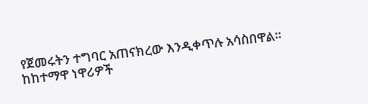የጀመሩትን ተግባር አጠናክረው እንዲቀጥሉ አሳስበዋል።
ከከተማዋ ነዋሪዎች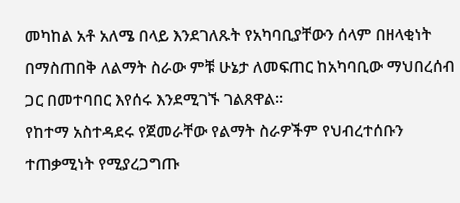መካከል አቶ አለሜ በላይ እንደገለጹት የአካባቢያቸውን ሰላም በዘላቂነት በማስጠበቅ ለልማት ስራው ምቹ ሁኔታ ለመፍጠር ከአካባቢው ማህበረሰብ ጋር በመተባበር እየሰሩ እንደሚገኙ ገልጸዋል።
የከተማ አስተዳደሩ የጀመራቸው የልማት ስራዎችም የህብረተሰቡን ተጠቃሚነት የሚያረጋግጡ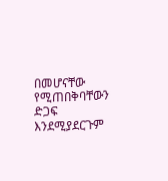በመሆናቸው የሚጠበቅባቸውን ድጋፍ እንደሚያደርጉም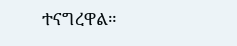ተናግረዋል።